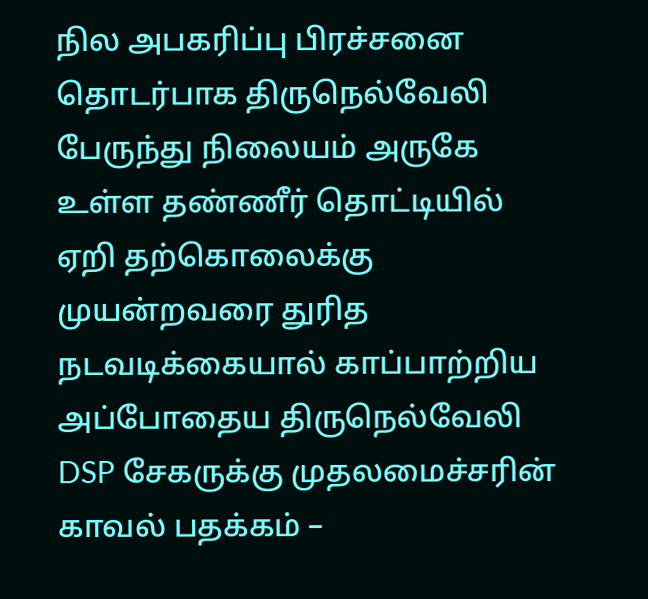நில அபகரிப்பு பிரச்சனை தொடர்பாக திருநெல்வேலி பேருந்து நிலையம் அருகே உள்ள தண்ணீர் தொட்டியில் ஏறி தற்கொலைக்கு முயன்றவரை துரித நடவடிக்கையால் காப்பாற்றிய அப்போதைய திருநெல்வேலி DSP சேகருக்கு முதலமைச்சரின் காவல் பதக்கம் –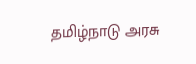தமிழ்நாடு அரசு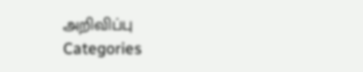அறிவிப்பு
Categories